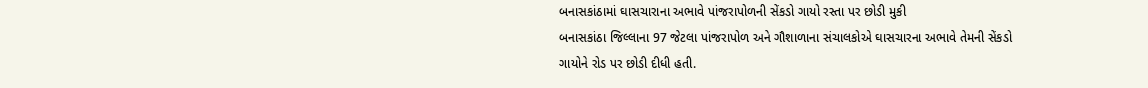બનાસકાંઠામાં ઘાસચારાના અભાવે પાંજરાપોળની સેંકડો ગાયો રસ્તા પર છોડી મુકી
બનાસકાંઠા જિલ્લાના 97 જેટલા પાંજરાપોળ અને ગૌશાળાના સંચાલકોએ ઘાસચારના અભાવે તેમની સેંકડો ગાયોને રોડ પર છોડી દીધી હતી.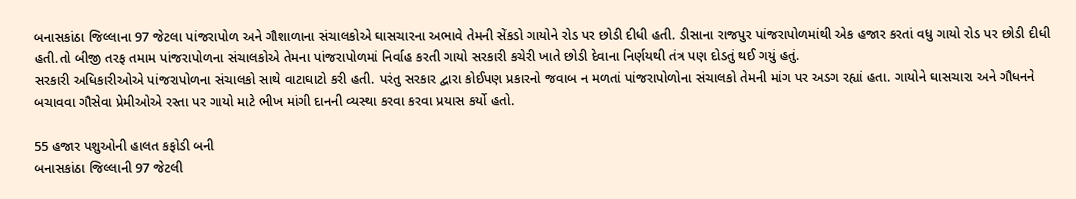બનાસકાંઠા જિલ્લાના 97 જેટલા પાંજરાપોળ અને ગૌશાળાના સંચાલકોએ ઘાસચારના અભાવે તેમની સેંકડો ગાયોને રોડ પર છોડી દીધી હતી. ડીસાના રાજપુર પાંજરાપોળમાંથી એક હજાર કરતાં વધુ ગાયો રોડ પર છોડી દીધી હતી.તો બીજી તરફ તમામ પાંજરાપોળના સંચાલકોએ તેમના પાંજરાપોળમાં નિર્વાહ કરતી ગાયો સરકારી કચેરી ખાતે છોડી દેવાના નિર્ણયથી તંત્ર પણ દોડતું થઈ ગયું હતું.
સરકારી અધિકારીઓએ પાંજરાપોળના સંચાલકો સાથે વાટાઘાટો કરી હતી. પરંતુ સરકાર દ્વારા કોઈપણ પ્રકારનો જવાબ ન મળતાં પાંજરાપોળોના સંચાલકો તેમની માંગ પર અડગ રહ્યાં હતા. ગાયોને ઘાસચારા અને ગૌધનને બચાવવા ગૌસેવા પ્રેમીઓએ રસ્તા પર ગાયો માટે ભીખ માંગી દાનની વ્યસ્થા કરવા કરવા પ્રયાસ કર્યો હતો.

55 હજાર પશુઓની હાલત કફોડી બની
બનાસકાંઠા જિલ્લાની 97 જેટલી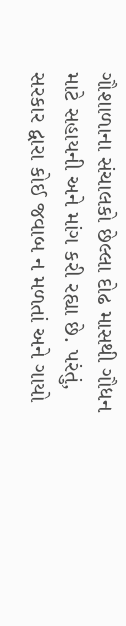ગૌશાળાના સંચાલકો છેલ્લા દોઢ માસથી ગૌધન માટે સહાયની અને માંગ કરી રહ્યા છે. પરંતું, સરકાર દ્વારા કોઈ જવાબ ન મળતાં અને ગાયો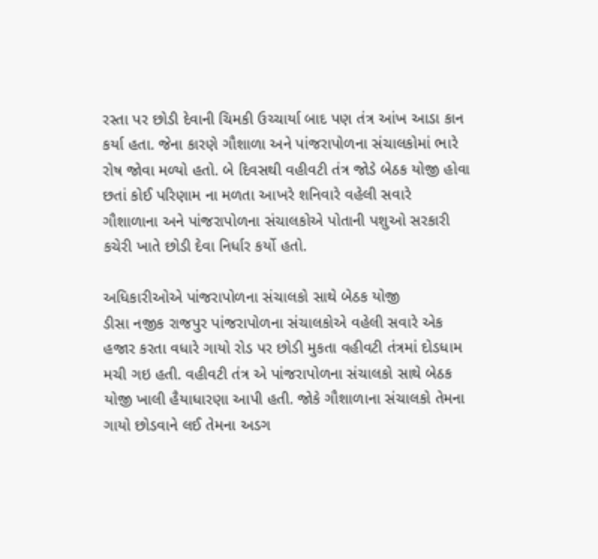રસ્તા પર છોડી દેવાની ચિમકી ઉચ્ચાર્યા બાદ પણ તંત્ર આંખ આડા કાન કર્યા હતા. જેના કારણે ગૌશાળા અને પાંજરાપોળના સંચાલકોમાં ભારે રોષ જોવા મળ્યો હતો. બે દિવસથી વહીવટી તંત્ર જોડે બેઠક યોજી હોવા છતાં કોઈ પરિણામ ના મળતા આખરે શનિવારે વહેલી સવારે ગૌશાળાના અને પાંજરાપોળના સંચાલકોએ પોતાની પશુઓ સરકારી કચેરી ખાતે છોડી દેવા નિર્ધાર કર્યો હતો.

અધિકારીઓએ પાંજરાપોળના સંચાલકો સાથે બેઠક યોજી
ડીસા નજીક રાજપુર પાંજરાપોળના સંચાલકોએ વહેલી સવારે એક હજાર કરતા વધારે ગાયો રોડ પર છોડી મુકતા વહીવટી તંત્રમાં દોડધામ મચી ગઇ હતી. વહીવટી તંત્ર એ પાંજરાપોળના સંચાલકો સાથે બેઠક યોજી ખાલી હૈયાધારણા આપી હતી. જોકે ગૌશાળાના સંચાલકો તેમના ગાયો છોડવાને લઈ તેમના અડગ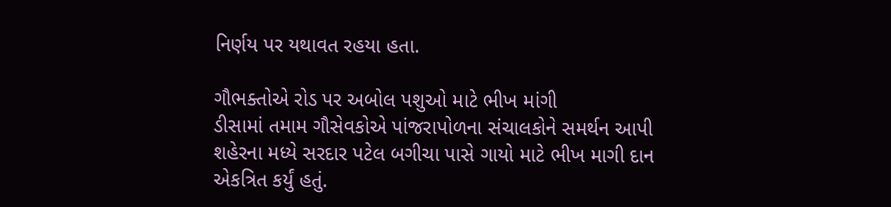નિર્ણય પર યથાવત રહયા હતા.

ગૌભક્તોએ રોડ પર અબોલ પશુઓ માટે ભીખ માંગી
ડીસામાં તમામ ગૌસેવકોએ પાંજરાપોળના સંચાલકોને સમર્થન આપી શહેરના મધ્યે સરદાર પટેલ બગીચા પાસે ગાયો માટે ભીખ માગી દાન એકત્રિત કર્યું હતું.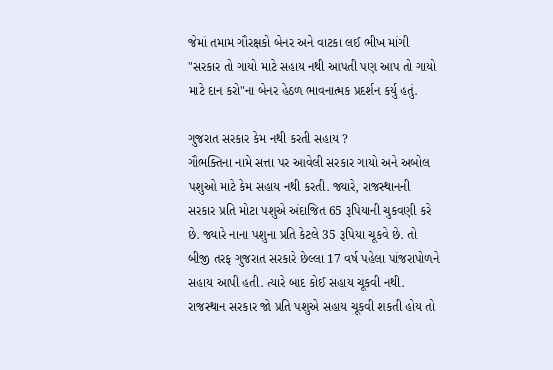જેમાં તમામ ગૌરક્ષકો બેનર અને વાટકા લઈ ભીખ માંગી "સરકાર તો ગાયો માટે સહાય નથી આપતી પણ આપ તો ગાયો માટે દાન કરો"ના બેનર હેઠળ ભાવનાત્મક પ્રદર્શન કર્યુ હતું.

ગુજરાત સરકાર કેમ નથી કરતી સહાય ?
ગૌભક્તિના નામે સત્તા પર આવેલી સરકાર ગાયો અને અબોલ પશુઓ માટે કેમ સહાય નથી કરતી. જ્યારે, રાજસ્થાનની સરકાર પ્રતિ મોટા પશુએ અંદાજિત 65 રૂપિયાની ચુકવણી કરે છે. જ્યારે નાના પશુના પ્રતિ કેટલે 35 રૂપિયા ચૂકવે છે. તો બીજી તરફ ગુજરાત સરકારે છેલ્લા 17 વર્ષ પહેલા પાંજરાપોળને સહાય આપી હતી. ત્યારે બાદ કોઈ સહાય ચૂકવી નથી. રાજસ્થાન સરકાર જો પ્રતિ પશુએ સહાય ચૂકવી શકતી હોય તો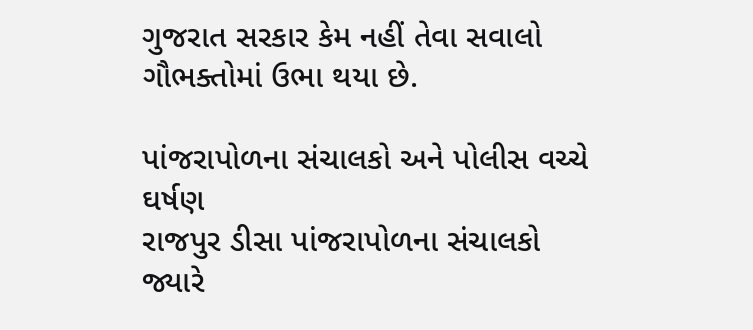ગુજરાત સરકાર કેમ નહીં તેવા સવાલો ગૌભક્તોમાં ઉભા થયા છે.

પાંજરાપોળના સંચાલકો અને પોલીસ વચ્ચે ઘર્ષણ
રાજપુર ડીસા પાંજરાપોળના સંચાલકો જ્યારે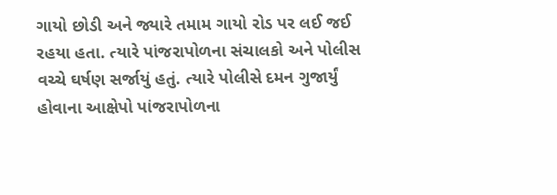ગાયો છોડી અને જ્યારે તમામ ગાયો રોડ પર લઈ જઈ રહયા હતા. ત્યારે પાંજરાપોળના સંચાલકો અને પોલીસ વચ્ચે ઘર્ષણ સર્જાયું હતું. ત્યારે પોલીસે દમન ગુજાર્યું હોવાના આક્ષેપો પાંજરાપોળના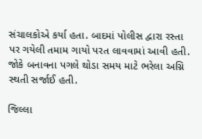સંચાલકોએ કર્યા હતા. બાદમાં પોલીસ દ્વારા રસ્તા પર ગયેલી તમામ ગાયો પરત લાવવામાં આવી હતી. જોકે બનાવના પગલે થોડા સમય માટે ભરેલા અગ્નિ સ્થતી સર્જાઈ હતી.

જિલ્લા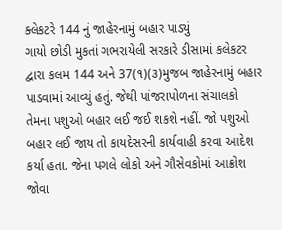ક્લેકટરે 144 નું જાહેરનામું બહાર પાડ્યું
ગાયો છોડી મુકતાં ગભરાયેલી સરકારે ડીસામાં કલેકટર દ્વારા કલમ 144 અને 37(૧)(૩)મુજબ જાહેરનામું બહાર પાડવામાં આવ્યું હતું. જેથી પાંજરાપોળના સંચાલકો તેમના પશુઓ બહાર લઈ જઈ શકશે નહીં. જો પશુઓ બહાર લઈ જાય તો કાયદેસરની કાર્યવાહી કરવા આદેશ કર્યા હતા. જેના પગલે લોકો અને ગૌસેવકોમાં આક્રોશ જોવા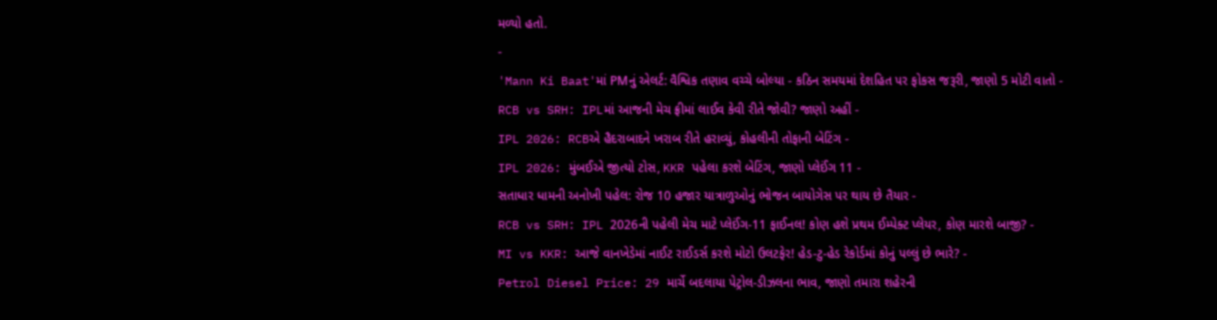મળ્યો હતો.
-
'Mann Ki Baat'માં PMનું એલર્ટ: વૈશ્વિક તણાવ વચ્ચે બોલ્યા - કઠિન સમયમાં દેશહિત પર ફોકસ જરૂરી, જાણો 5 મોટી વાતો -
RCB vs SRH: IPLમાં આજની મેચ ફ્રીમાં લાઈવ કેવી રીતે જોવી? જાણો અહીં -
IPL 2026: RCBએ હૈદરાબાદને ખરાબ રીતે હરાવ્યું, કોહલીની તોફાની બેટિંગ -
IPL 2026: મુંબઈએ જીત્યો ટોસ, KKR પહેલા કરશે બેટિંગ, જાણો પ્લેઈંગ 11 -
સતાધાર ધામની અનોખી પહેલ: રોજ 10 હજાર યાત્રાળુઓનું ભોજન બાયોગેસ પર થાય છે તૈયાર -
RCB vs SRH: IPL 2026ની પહેલી મેચ માટે પ્લેઈંગ-11 ફાઈનલ! કોણ હશે પ્રથમ ઈમ્પેક્ટ પ્લેયર, કોણ મારશે બાજી? -
MI vs KKR: આજે વાનખેડેમાં નાઈટ રાઈડર્સ કરશે મોટો ઉલટફેર! હેડ-ટુ-હેડ રેકોર્ડમાં કોનું પલ્લું છે ભારે? -
Petrol Diesel Price: 29 માર્ચે બદલાયા પેટ્રોલ-ડીઝલના ભાવ, જાણો તમારા શહેરની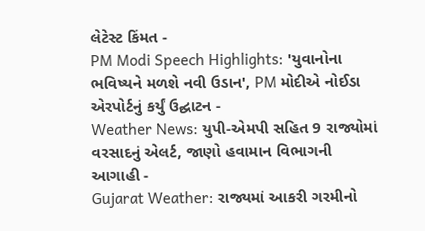લેટેસ્ટ કિંમત -
PM Modi Speech Highlights: 'યુવાનોના ભવિષ્યને મળશે નવી ઉડાન', PM મોદીએ નોઈડા એરપોર્ટનું કર્યું ઉદ્ઘાટન -
Weather News: યુપી-એમપી સહિત 9 રાજ્યોમાં વરસાદનું એલર્ટ, જાણો હવામાન વિભાગની આગાહી -
Gujarat Weather: રાજ્યમાં આકરી ગરમીનો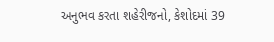અનુભવ કરતા શહેરીજનો, કેશોદમાં 39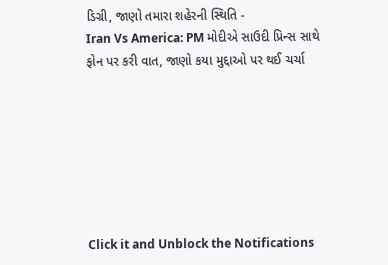ડિગ્રી, જાણો તમારા શહેરની સ્થિતિ -
Iran Vs America: PM મોદીએ સાઉદી પ્રિન્સ સાથે ફોન પર કરી વાત, જાણો કયા મુદ્દાઓ પર થઈ ચર્ચા







Click it and Unblock the Notifications